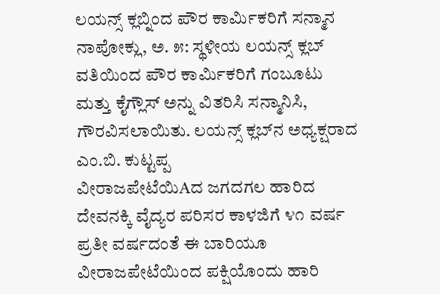ಲಯನ್ಸ್ ಕ್ಲಬ್ನಿಂದ ಪೌರ ಕಾರ್ಮಿಕರಿಗೆ ಸನ್ಮಾನ ನಾಪೋಕ್ಲು, ಅ. ೫: ಸ್ಥಳೀಯ ಲಯನ್ಸ್ ಕ್ಲಬ್ ವತಿಯಿಂದ ಪೌರ ಕಾರ್ಮಿಕರಿಗೆ ಗಂಬೂಟು ಮತ್ತು ಕೈಗ್ಲೌಸ್ ಅನ್ನು ವಿತರಿಸಿ ಸನ್ಮಾನಿಸಿ, ಗೌರವಿಸಲಾಯಿತು. ಲಯನ್ಸ್ ಕ್ಲಬ್‌ನ ಅಧ್ಯಕ್ಷರಾದ ಎಂ.ಬಿ. ಕುಟ್ಟಪ್ಪ
ವೀರಾಜಪೇಟೆಯಿAದ ಜಗದಗಲ ಹಾರಿದ ದೇವನಕ್ಕಿ ವೈದ್ಯರ ಪರಿಸರ ಕಾಳಜಿಗೆ ೪೧ ವರ್ಷ ಪ್ರತೀ ವರ್ಷದಂತೆ ಈ ಬಾರಿಯೂ ವೀರಾಜಪೇಟೆಯಿಂದ ಪಕ್ಷಿಯೊಂದು ಹಾರಿ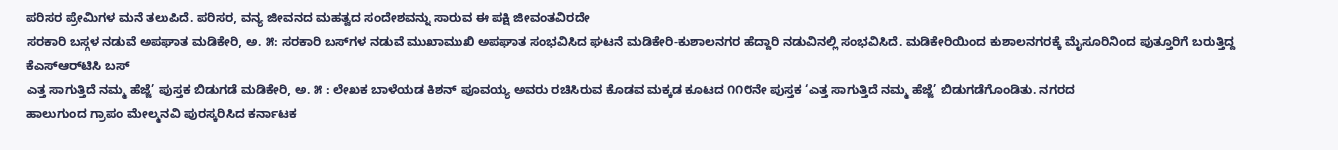ಪರಿಸರ ಪ್ರೇಮಿಗಳ ಮನೆ ತಲುಪಿದೆ. ಪರಿಸರ, ವನ್ಯ ಜೀವನದ ಮಹತ್ವದ ಸಂದೇಶವನ್ನು ಸಾರುವ ಈ ಪಕ್ಷಿ ಜೀವಂತವಿರದೇ
ಸರಕಾರಿ ಬಸ್ಗಳ ನಡುವೆ ಅಪಘಾತ ಮಡಿಕೇರಿ, ಅ. ೫: ಸರಕಾರಿ ಬಸ್‌ಗಳ ನಡುವೆ ಮುಖಾಮುಖಿ ಅಪಘಾತ ಸಂಭವಿಸಿದ ಘಟನೆ ಮಡಿಕೇರಿ-ಕುಶಾಲನಗರ ಹೆದ್ದಾರಿ ನಡುವಿನಲ್ಲಿ ಸಂಭವಿಸಿದೆ. ಮಡಿಕೇರಿಯಿಂದ ಕುಶಾಲನಗರಕ್ಕೆ ಮೈಸೂರಿನಿಂದ ಪುತ್ತೂರಿಗೆ ಬರುತ್ತಿದ್ದ ಕೆಎಸ್‌ಆರ್‌ಟಿಸಿ ಬಸ್
ಎತ್ತ ಸಾಗುತ್ತಿದೆ ನಮ್ಮ ಹೆಜ್ಜೆ’ ಪುಸ್ತಕ ಬಿಡುಗಡೆ ಮಡಿಕೇರಿ, ಅ. ೫ : ಲೇಖಕ ಬಾಳೆಯಡ ಕಿಶನ್ ಪೂವಯ್ಯ ಅವರು ರಚಿಸಿರುವ ಕೊಡವ ಮಕ್ಕಡ ಕೂಟದ ೧೧೮ನೇ ಪುಸ್ತಕ ‘ಎತ್ತ ಸಾಗುತ್ತಿದೆ ನಮ್ಮ ಹೆಜ್ಜೆ’ ಬಿಡುಗಡೆಗೊಂಡಿತು. ನಗರದ
ಹಾಲುಗುಂದ ಗ್ರಾಪಂ ಮೇಲ್ಮನವಿ ಪುರಸ್ಕರಿಸಿದ ಕರ್ನಾಟಕ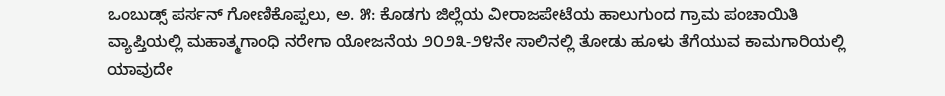ಒಂಬುಡ್ಸ್ ಪರ್ಸನ್ ಗೋಣಿಕೊಪ್ಪಲು, ಅ. ೫: ಕೊಡಗು ಜಿಲ್ಲೆಯ ವೀರಾಜಪೇಟೆಯ ಹಾಲುಗುಂದ ಗ್ರಾಮ ಪಂಚಾಯಿತಿ ವ್ಯಾಪ್ತಿಯಲ್ಲಿ ಮಹಾತ್ಮಗಾಂಧಿ ನರೇಗಾ ಯೋಜನೆಯ ೨೦೨೩-೨೪ನೇ ಸಾಲಿನಲ್ಲಿ ತೋಡು ಹೂಳು ತೆಗೆಯುವ ಕಾಮಗಾರಿಯಲ್ಲಿ ಯಾವುದೇ